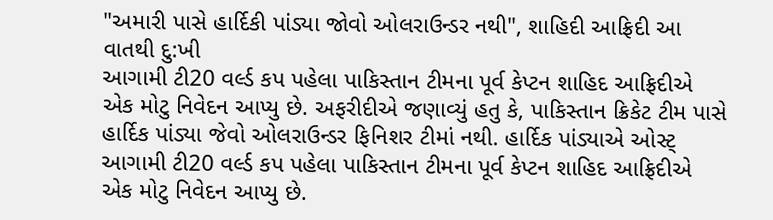"અમારી પાસે હાર્દિકી પાંડ્યા જોવો ઓલરાઉન્ડર નથી", શાહિદી આફ્રિદી આ વાતથી દુ:ખી
આગામી ટી20 વર્લ્ડ કપ પહેલા પાકિસ્તાન ટીમના પૂર્વ કેપ્ટન શાહિદ આફ્રિદીએ એક મોટુ નિવેદન આપ્યુ છે. અફરીદીએ જણાવ્યું હતુ કે, પાકિસ્તાન ક્રિકેટ ટીમ પાસે હાર્દિક પાંડ્યા જેવો ઓલરાઉન્ડર ફિનિશર ટીમાં નથી. હાર્દિક પાંડ્યાએ ઓસ્ટ્
આગામી ટી20 વર્લ્ડ કપ પહેલા પાકિસ્તાન ટીમના પૂર્વ કેપ્ટન શાહિદ આફ્રિદીએ એક મોટુ નિવેદન આપ્યુ છે.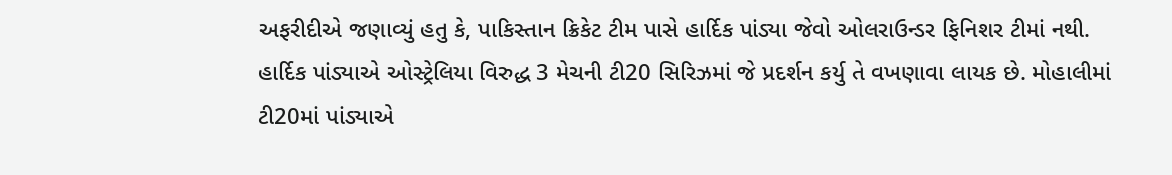અફરીદીએ જણાવ્યું હતુ કે, પાકિસ્તાન ક્રિકેટ ટીમ પાસે હાર્દિક પાંડ્યા જેવો ઓલરાઉન્ડર ફિનિશર ટીમાં નથી. હાર્દિક પાંડ્યાએ ઓસ્ટ્રેલિયા વિરુદ્ધ 3 મેચની ટી20 સિરિઝમાં જે પ્રદર્શન કર્યુ તે વખણાવા લાયક છે. મોહાલીમાં ટી20માં પાંડ્યાએ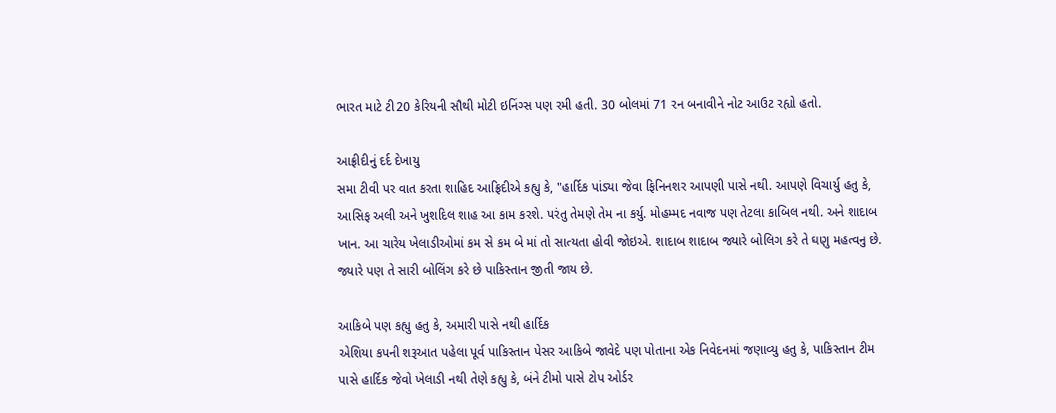ભારત માટે ટી20 કેરિયની સૌથી મોટી ઇનિંગ્સ પણ રમી હતી. 30 બોલમાં 71 રન બનાવીને નોટ આઉટ રહ્યો હતો.

આફ્રીદીનું દર્દ દેખાયુ
સમા ટીવી પર વાત કરતા શાહિદ આફ્રિદીએ કહ્યુ કે, "હાર્દિક પાંડ્યા જેવા ફિનિનશર આપણી પાસે નથી. આપણે વિચાર્યુ હતુ કે, આસિફ અલી અને ખુશદિલ શાહ આ કામ કરશે. પરંતુ તેમણે તેમ ના કર્યુ. મોહમ્મદ નવાજ પણ તેટલા કાબિલ નથી. અને શાદાબ ખાન. આ ચારેય ખેલાડીઓમાં કમ સે કમ બે માં તો સાત્યતા હોવી જોઇએ. શાદાબ શાદાબ જ્યારે બોલિગ કરે તે ઘણુ મહત્વનુ છે. જ્યારે પણ તે સારી બોલિંગ કરે છે પાકિસ્તાન જીતી જાય છે.

આકિબે પણ કહ્યુ હતુ કે, અમારી પાસે નથી હાર્દિક
એશિયા કપની શરૂઆત પહેલા પૂર્વ પાકિસ્તાન પેસર આકિબે જાવેદે પણ પોતાના એક નિવેદનમાં જણાવ્યુ હતુ કે, પાકિસ્તાન ટીમ પાસે હાર્દિક જેવો ખેલાડી નથી તેણે કહ્યુ કે, બંને ટીમો પાસે ટોપ ઓર્ડર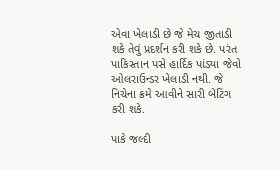એવા ખેલાડી છે જે મેચ જીતાડી શકે તેવું પ્રદર્શન કરી શકે છે. પરંત પાકિસ્તાન પસે હાર્દિક પાંડ્યા જેવો ઓલરાઉન્ડર ખેલાડી નથી. જે નિચેના ક્રમે આવીને સારી બેટિંગ કરી શકે.

પાકે જલ્દી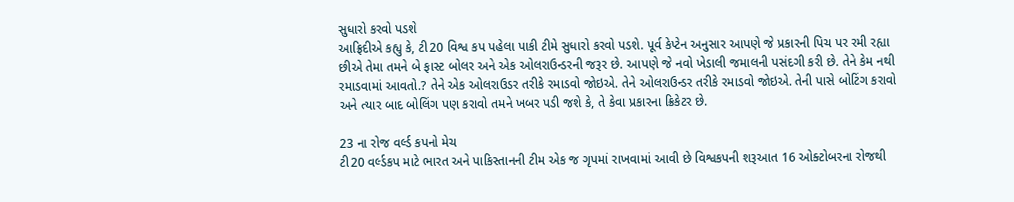સુધારો કરવો પડશે
આફ્રિદીએ કહ્યુ કે, ટી20 વિશ્વ કપ પહેલા પાકી ટીમે સુધારો કરવો પડશે. પૂર્વ કેપ્ટેન અનુસાર આપણે જે પ્રકારની પિચ પર રમી રહ્યા છીએ તેમા તમને બે ફાસ્ટ બોલર અને એક ઓલરાઉન્ડરની જરૂર છે. આપણે જે નવો ખેડાલી જમાલની પસંદગી કરી છે. તેને કેમ નથી રમાડવામાં આવતો.? તેને એક ઓલરાઉડર તરીકે રમાડવો જોઇએ. તેને ઓલરાઉન્ડર તરીકે રમાડવો જોઇએ. તેની પાસે બોટિંગ કરાવો અને ત્યાર બાદ બોલિંગ પણ કરાવો તમને ખબર પડી જશે કે, તે કેવા પ્રકારના ક્રિકેટર છે.

23 ના રોજ વર્લ્ડ કપનો મેચ
ટી20 વર્લ્ડકપ માટે ભારત અને પાકિસ્તાનની ટીમ એક જ ગૃપમાં રાખવામાં આવી છે વિશ્વકપની શરૂઆત 16 ઓક્ટોબરના રોજથી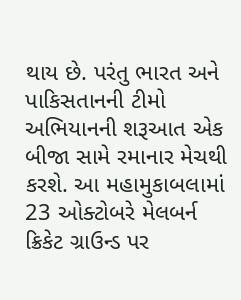થાય છે. પરંતુ ભારત અને પાકિસતાનની ટીમો અભિયાનની શરૂઆત એક બીજા સામે રમાનાર મેચથી કરશે. આ મહામુકાબલામાં 23 ઓક્ટોબરે મેલબર્ન ક્રિકેટ ગ્રાઉન્ડ પર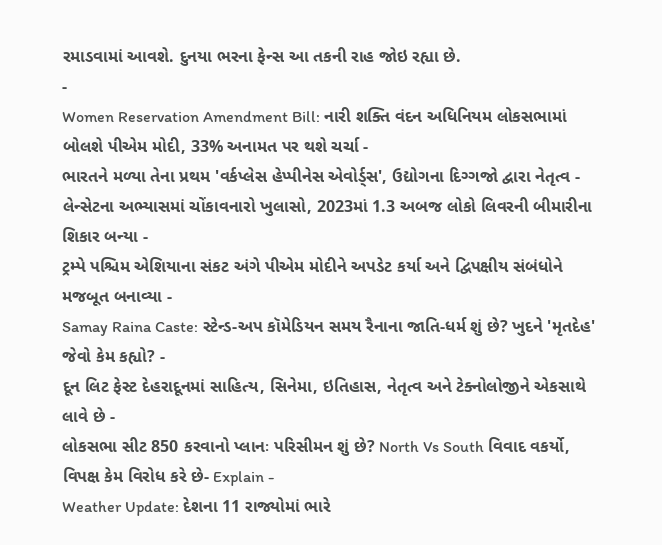રમાડવામાં આવશે. દુનયા ભરના ફેન્સ આ તકની રાહ જોઇ રહ્યા છે.
-
Women Reservation Amendment Bill: નારી શક્તિ વંદન અધિનિયમ લોકસભામાં બોલશે પીએમ મોદી, 33% અનામત પર થશે ચર્ચા -
ભારતને મળ્યા તેના પ્રથમ 'વર્કપ્લેસ હેપ્પીનેસ એવોર્ડ્સ', ઉદ્યોગના દિગ્ગજો દ્વારા નેતૃત્વ -
લેન્સેટના અભ્યાસમાં ચોંકાવનારો ખુલાસો, 2023માં 1.3 અબજ લોકો લિવરની બીમારીના શિકાર બન્યા -
ટ્રમ્પે પશ્ચિમ એશિયાના સંકટ અંગે પીએમ મોદીને અપડેટ કર્યા અને દ્વિપક્ષીય સંબંધોને મજબૂત બનાવ્યા -
Samay Raina Caste: સ્ટેન્ડ-અપ કૉમેડિયન સમય રૈનાના જાતિ-ધર્મ શું છે? ખુદને 'મૃતદેહ' જેવો કેમ કહ્યો? -
દૂન લિટ ફેસ્ટ દેહરાદૂનમાં સાહિત્ય, સિનેમા, ઇતિહાસ, નેતૃત્વ અને ટેક્નોલોજીને એકસાથે લાવે છે -
લોકસભા સીટ 850 કરવાનો પ્લાનઃ પરિસીમન શું છે? North Vs South વિવાદ વકર્યો, વિપક્ષ કેમ વિરોધ કરે છે- Explain -
Weather Update: દેશના 11 રાજ્યોમાં ભારે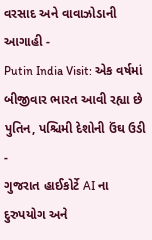વરસાદ અને વાવાઝોડાની આગાહી -
Putin India Visit: એક વર્ષમાં બીજીવાર ભારત આવી રહ્યા છે પુતિન, પશ્ચિમી દેશોની ઉંઘ ઉડી -
ગુજરાત હાઈકોર્ટે AI ના દુરુપયોગ અને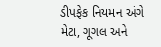ડીપફેક નિયમન અંગે મેટા, ગૂગલ અને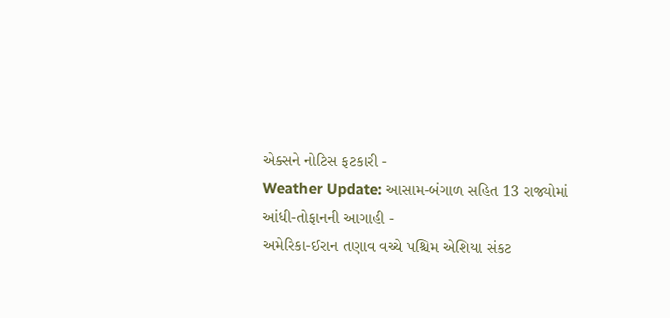એક્સને નોટિસ ફટકારી -
Weather Update: આસામ-બંગાળ સહિત 13 રાજ્યોમાં આંધી-તોફાનની આગાહી -
અમેરિકા-ઈરાન તણાવ વચ્ચે પશ્ચિમ એશિયા સંકટ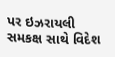પર ઇઝરાયલી સમકક્ષ સાથે વિદેશ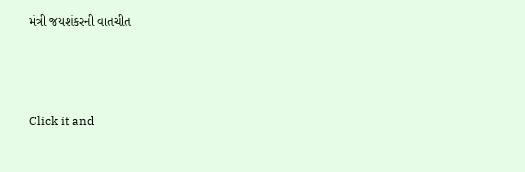મંત્રી જયશંકરની વાતચીત



Click it and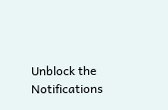Unblock the Notifications